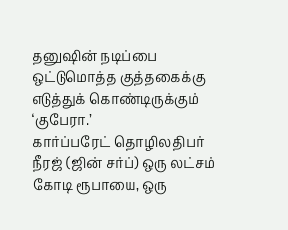தனுஷின் நடிப்பை ஒட்டுமொத்த குத்தகைக்கு எடுத்துக் கொண்டிருக்கும் ‘குபேரா.’
கார்ப்பரேட் தொழிலதிபர் நீரஜ் (ஜின் சர்ப்) ஒரு லட்சம் கோடி ரூபாயை, ஒரு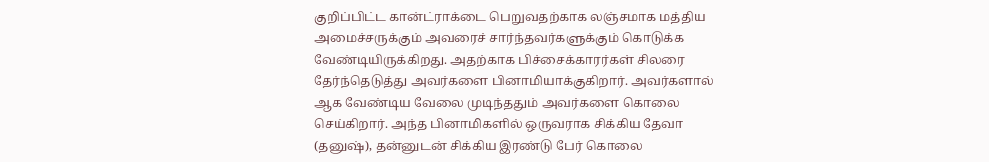குறிப்பிட்ட கான்ட்ராக்டை பெறுவதற்காக லஞ்சமாக மத்திய அமைச்சருக்கும் அவரைச் சார்ந்தவர்களுக்கும் கொடுக்க வேண்டியிருக்கிறது. அதற்காக பிச்சைக்காரர்கள் சிலரை தேர்ந்தெடுத்து அவர்களை பினாமியாக்குகிறார். அவர்களால் ஆக வேண்டிய வேலை முடிந்ததும் அவர்களை கொலை செய்கிறார். அந்த பினாமிகளில் ஒருவராக சிக்கிய தேவா (தனுஷ்), தன்னுடன் சிக்கிய இரண்டு பேர் கொலை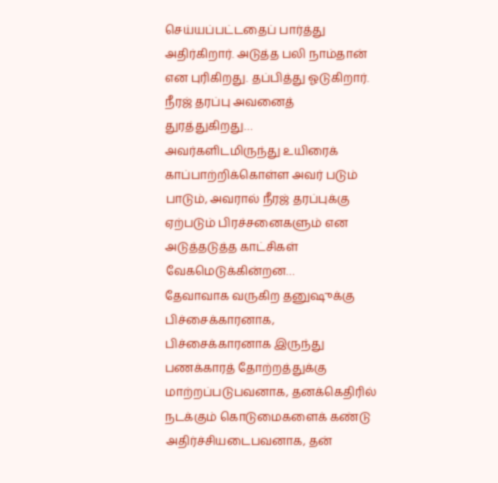செய்யப்பட்டதைப் பார்த்து அதிர்கிறார். அடுத்த பலி நாம்தான் என புரிகிறது. தப்பித்து ஓடுகிறார். நீரஜ் தரப்பு அவனைத் துரத்துகிறது…
அவர்களிடமிருந்து உயிரைக் காப்பாற்றிக்கொள்ள அவர் படும் பாடும், அவரால் நீரஜ் தரப்புக்கு ஏற்படும் பிரச்சனைகளும் என அடுத்தடுத்த காட்சிகள் வேகமெடுக்கின்றன…
தேவாவாக வருகிற தனுஷுக்கு பிச்சைக்காரனாக, பிச்சைக்காரனாக இருந்து பணக்காரத் தோற்றத்துக்கு மாற்றப்படுபவனாக, தனக்கெதிரில் நடக்கும் கொடுமைகளைக் கண்டு அதிர்ச்சியடைபவனாக, தன்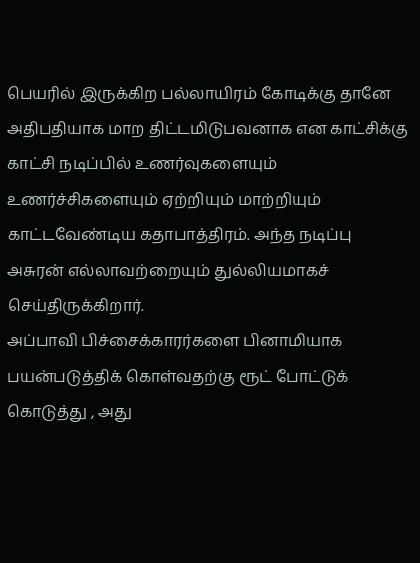பெயரில் இருக்கிற பல்லாயிரம் கோடிக்கு தானே அதிபதியாக மாற திட்டமிடுபவனாக என காட்சிக்கு காட்சி நடிப்பில் உணர்வுகளையும் உணர்ச்சிகளையும் ஏற்றியும் மாற்றியும் காட்டவேண்டிய கதாபாத்திரம். அந்த நடிப்பு அசுரன் எல்லாவற்றையும் துல்லியமாகச் செய்திருக்கிறார்.
அப்பாவி பிச்சைக்காரர்களை பினாமியாக பயன்படுத்திக் கொள்வதற்கு ரூட் போட்டுக் கொடுத்து , அது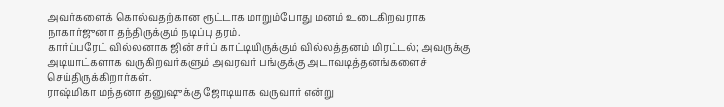அவர்களைக் கொல்வதற்கான ரூட்டாக மாறும்போது மனம் உடைகிறவராக நாகார்ஜுனா தந்திருக்கும் நடிப்பு தரம்.
கார்ப்பரேட் வில்லனாக ஜின் சர்ப் காட்டியிருக்கும் வில்லத்தனம் மிரட்டல்; அவருக்கு அடியாட்களாக வருகிறவர்களும் அவரவர் பங்குக்கு அடாவடித்தனங்களைச் செய்திருக்கிறார்கள்.
ராஷ்மிகா மந்தனா தனுஷுக்கு ஜோடியாக வருவார் என்று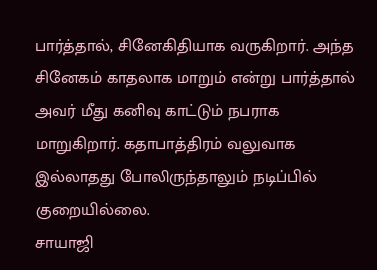பார்த்தால், சினேகிதியாக வருகிறார். அந்த சினேகம் காதலாக மாறும் என்று பார்த்தால் அவர் மீது கனிவு காட்டும் நபராக மாறுகிறார். கதாபாத்திரம் வலுவாக இல்லாதது போலிருந்தாலும் நடிப்பில் குறையில்லை.
சாயாஜி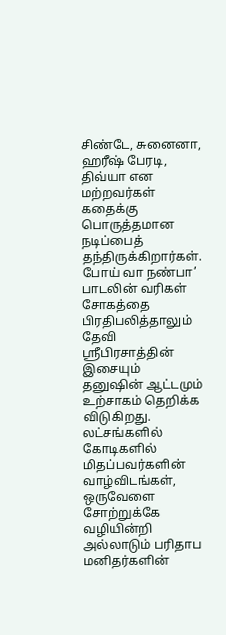சிண்டே, சுனைனா, ஹரீஷ் பேரடி, திவ்யா என மற்றவர்கள் கதைக்கு பொருத்தமான நடிப்பைத் தந்திருக்கிறார்கள்.
போய் வா நண்பா’ பாடலின் வரிகள் சோகத்தை பிரதிபலித்தாலும் தேவி ஸ்ரீபிரசாத்தின் இசையும் தனுஷின் ஆட்டமும் உற்சாகம் தெறிக்க விடுகிறது.
லட்சங்களில் கோடிகளில் மிதப்பவர்களின் வாழ்விடங்கள், ஒருவேளை சோற்றுக்கே வழியின்றி அல்லாடும் பரிதாப மனிதர்களின்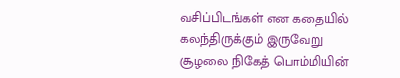வசிப்பிடங்கள் என கதையில் கலந்திருக்கும் இருவேறு சூழலை நிகேத் பொம்மியின்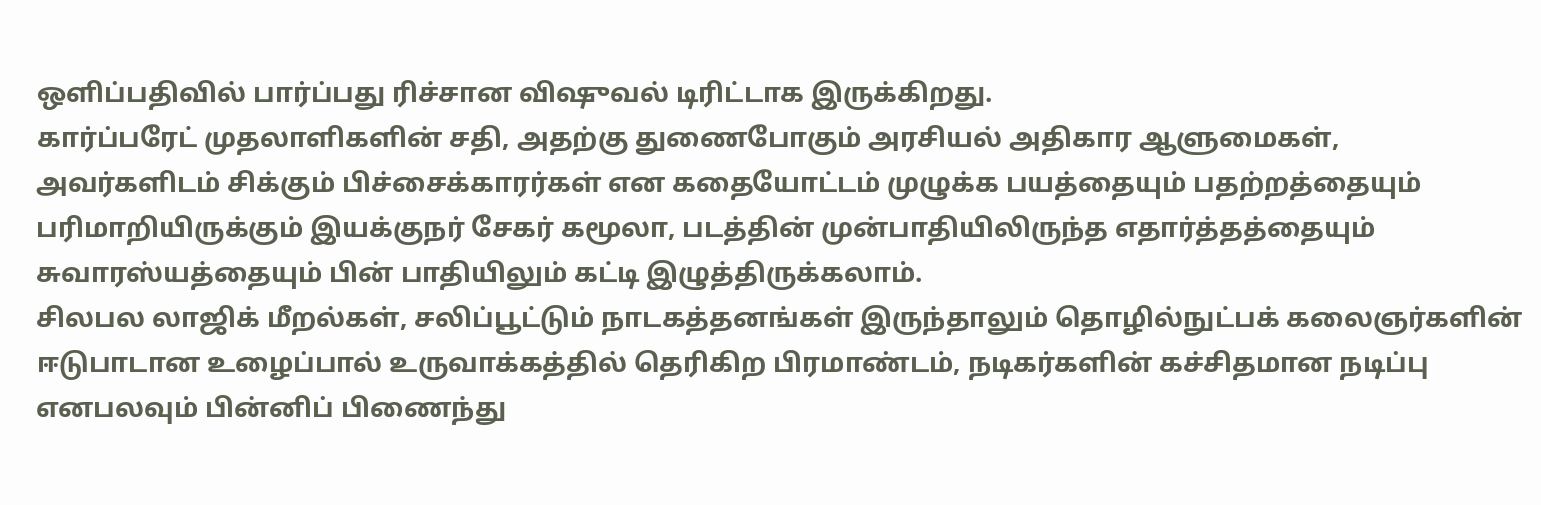ஒளிப்பதிவில் பார்ப்பது ரிச்சான விஷுவல் டிரிட்டாக இருக்கிறது.
கார்ப்பரேட் முதலாளிகளின் சதி, அதற்கு துணைபோகும் அரசியல் அதிகார ஆளுமைகள், அவர்களிடம் சிக்கும் பிச்சைக்காரர்கள் என கதையோட்டம் முழுக்க பயத்தையும் பதற்றத்தையும் பரிமாறியிருக்கும் இயக்குநர் சேகர் கமூலா, படத்தின் முன்பாதியிலிருந்த எதார்த்தத்தையும் சுவாரஸ்யத்தையும் பின் பாதியிலும் கட்டி இழுத்திருக்கலாம்.
சிலபல லாஜிக் மீறல்கள், சலிப்பூட்டும் நாடகத்தனங்கள் இருந்தாலும் தொழில்நுட்பக் கலைஞர்களின் ஈடுபாடான உழைப்பால் உருவாக்கத்தில் தெரிகிற பிரமாண்டம், நடிகர்களின் கச்சிதமான நடிப்பு எனபலவும் பின்னிப் பிணைந்து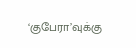‘குபேரா’வுக்கு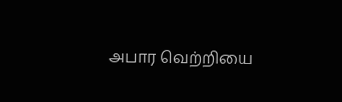அபார வெற்றியை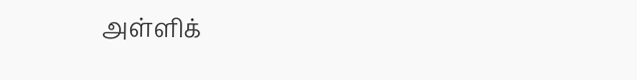அள்ளிக்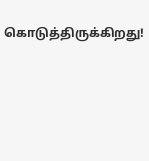கொடுத்திருக்கிறது!